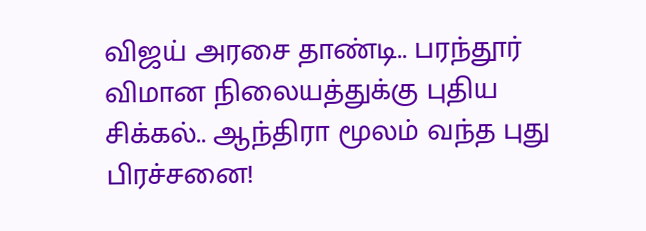விஜய் அரசை தாண்டி.. பரந்தூர் விமான நிலையத்துக்கு புதிய சிக்கல்.. ஆந்திரா மூலம் வந்த புது பிரச்சனை!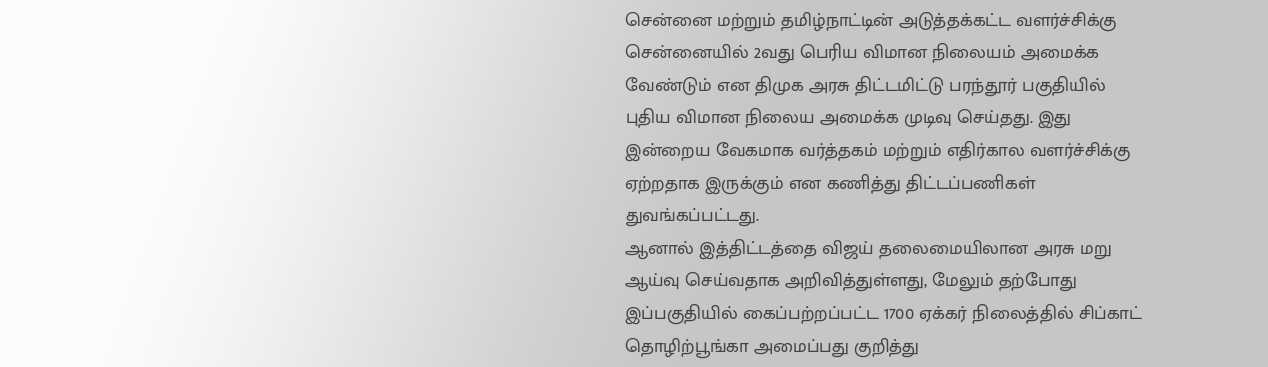சென்னை மற்றும் தமிழ்நாட்டின் அடுத்தக்கட்ட வளர்ச்சிக்கு சென்னையில் 2வது பெரிய விமான நிலையம் அமைக்க வேண்டும் என திமுக அரசு திட்டமிட்டு பரந்தூர் பகுதியில் புதிய விமான நிலைய அமைக்க முடிவு செய்தது. இது இன்றைய வேகமாக வர்த்தகம் மற்றும் எதிர்கால வளர்ச்சிக்கு ஏற்றதாக இருக்கும் என கணித்து திட்டப்பணிகள் துவங்கப்பட்டது.
ஆனால் இத்திட்டத்தை விஜய் தலைமையிலான அரசு மறு ஆய்வு செய்வதாக அறிவித்துள்ளது, மேலும் தற்போது இப்பகுதியில் கைப்பற்றப்பட்ட 1700 ஏக்கர் நிலைத்தில் சிப்காட் தொழிற்பூங்கா அமைப்பது குறித்து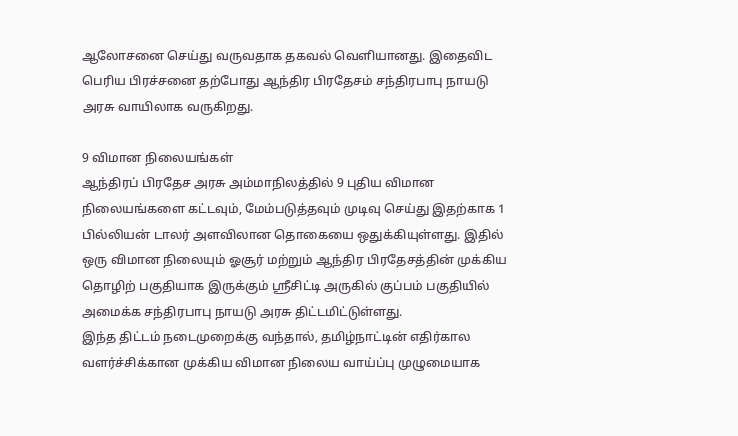ஆலோசனை செய்து வருவதாக தகவல் வெளியானது. இதைவிட பெரிய பிரச்சனை தற்போது ஆந்திர பிரதேசம் சந்திரபாபு நாயடு அரசு வாயிலாக வருகிறது.

9 விமான நிலையங்கள்
ஆந்திரப் பிரதேச அரசு அம்மாநிலத்தில் 9 புதிய விமான நிலையங்களை கட்டவும், மேம்படுத்தவும் முடிவு செய்து இதற்காக 1 பில்லியன் டாலர் அளவிலான தொகையை ஒதுக்கியுள்ளது. இதில் ஒரு விமான நிலையும் ஓசூர் மற்றும் ஆந்திர பிரதேசத்தின் முக்கிய தொழிற் பகுதியாக இருக்கும் ஸ்ரீசிட்டி அருகில் குப்பம் பகுதியில் அமைக்க சந்திரபாபு நாயடு அரசு திட்டமிட்டுள்ளது.
இந்த திட்டம் நடைமுறைக்கு வந்தால், தமிழ்நாட்டின் எதிர்கால வளர்ச்சிக்கான முக்கிய விமான நிலைய வாய்ப்பு முழுமையாக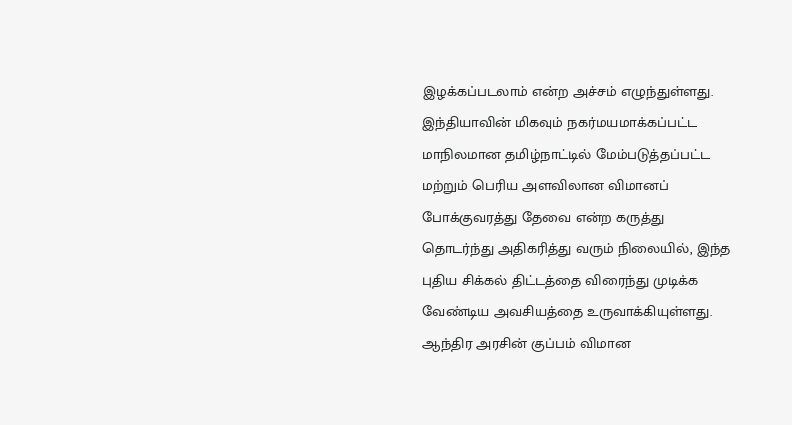இழக்கப்படலாம் என்ற அச்சம் எழுந்துள்ளது. இந்தியாவின் மிகவும் நகர்மயமாக்கப்பட்ட மாநிலமான தமிழ்நாட்டில் மேம்படுத்தப்பட்ட மற்றும் பெரிய அளவிலான விமானப் போக்குவரத்து தேவை என்ற கருத்து தொடர்ந்து அதிகரித்து வரும் நிலையில், இந்த புதிய சிக்கல் திட்டத்தை விரைந்து முடிக்க வேண்டிய அவசியத்தை உருவாக்கியுள்ளது.
ஆந்திர அரசின் குப்பம் விமான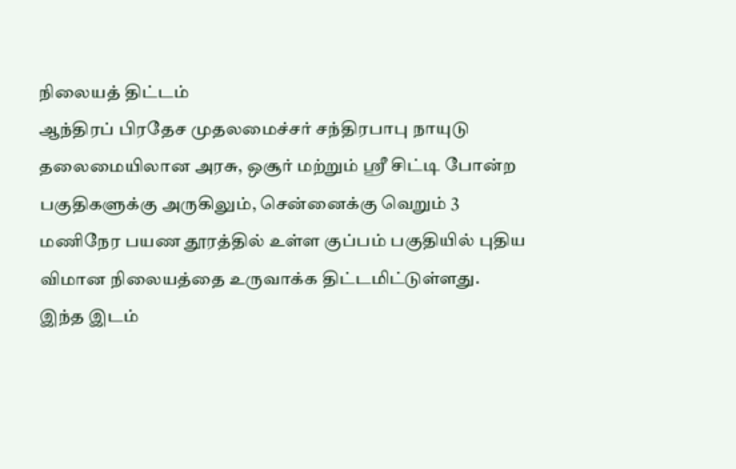நிலையத் திட்டம்
ஆந்திரப் பிரதேச முதலமைச்சர் சந்திரபாபு நாயுடு தலைமையிலான அரசு, ஒசூர் மற்றும் ஸ்ரீ சிட்டி போன்ற பகுதிகளுக்கு அருகிலும், சென்னைக்கு வெறும் 3 மணிநேர பயண தூரத்தில் உள்ள குப்பம் பகுதியில் புதிய விமான நிலையத்தை உருவாக்க திட்டமிட்டுள்ளது.
இந்த இடம்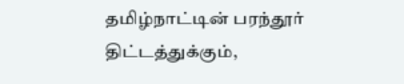தமிழ்நாட்டின் பரந்தூர் திட்டத்துக்கும்,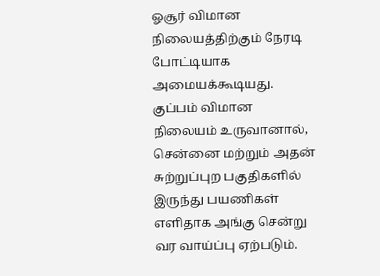ஓசூர் விமான நிலையத்திற்கும் நேரடி போட்டியாக அமையக்கூடியது. குப்பம் விமான நிலையம் உருவானால், சென்னை மற்றும் அதன் சுற்றுப்புற பகுதிகளில் இருந்து பயணிகள் எளிதாக அங்கு சென்று வர வாய்ப்பு ஏற்படும்.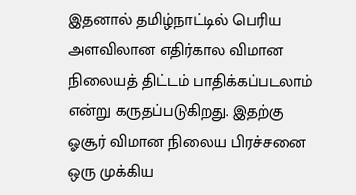இதனால் தமிழ்நாட்டில் பெரிய அளவிலான எதிர்கால விமான நிலையத் திட்டம் பாதிக்கப்படலாம் என்று கருதப்படுகிறது. இதற்கு ஓசூர் விமான நிலைய பிரச்சனை ஒரு முக்கிய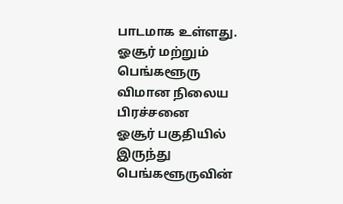பாடமாக உள்ளது.
ஓசூர் மற்றும் பெங்களூரு விமான நிலைய பிரச்சனை
ஓசூர் பகுதியில் இருந்து பெங்களூருவின்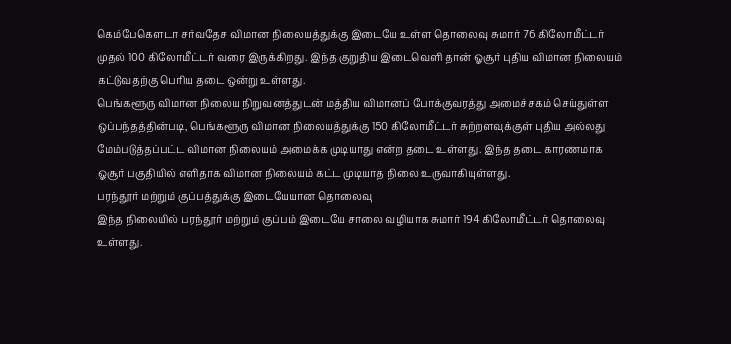கெம்பேகௌடா சர்வதேச விமான நிலையத்துக்கு இடையே உள்ள தொலைவு சுமார் 76 கிலோமீட்டர் முதல் 100 கிலோமீட்டர் வரை இருக்கிறது. இந்த குறுதிய இடைவெளி தான் ஓசூர் புதிய விமான நிலையம் கட்டுவதற்கு பெரிய தடை ஒன்று உள்ளது.
பெங்களூரு விமான நிலைய நிறுவனத்துடன் மத்திய விமானப் போக்குவரத்து அமைச்சகம் செய்துள்ள ஒப்பந்தத்தின்படி, பெங்களூரு விமான நிலையத்துக்கு 150 கிலோமீட்டர் சுற்றளவுக்குள் புதிய அல்லது மேம்படுத்தப்பட்ட விமான நிலையம் அமைக்க முடியாது என்ற தடை உள்ளது. இந்த தடை காரணமாக ஓசூர் பகுதியில் எளிதாக விமான நிலையம் கட்ட முடியாத நிலை உருவாகியுள்ளது.
பரந்தூர் மற்றும் குப்பத்துக்கு இடையேயான தொலைவு
இந்த நிலையில் பரந்தூர் மற்றும் குப்பம் இடையே சாலை வழியாக சுமார் 194 கிலோமீட்டர் தொலைவு உள்ளது.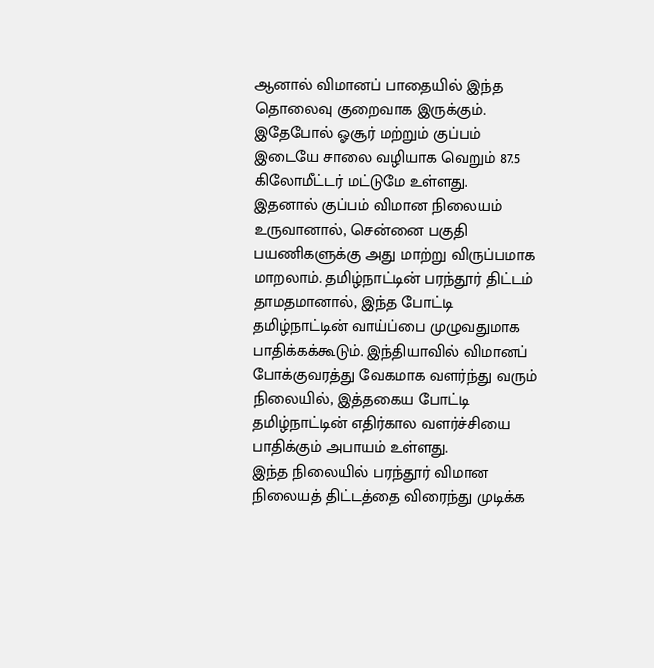ஆனால் விமானப் பாதையில் இந்த தொலைவு குறைவாக இருக்கும்.
இதேபோல் ஓசூர் மற்றும் குப்பம் இடையே சாலை வழியாக வெறும் 87.5 கிலோமீட்டர் மட்டுமே உள்ளது.
இதனால் குப்பம் விமான நிலையம் உருவானால், சென்னை பகுதி பயணிகளுக்கு அது மாற்று விருப்பமாக மாறலாம். தமிழ்நாட்டின் பரந்தூர் திட்டம் தாமதமானால், இந்த போட்டி தமிழ்நாட்டின் வாய்ப்பை முழுவதுமாக பாதிக்கக்கூடும். இந்தியாவில் விமானப் போக்குவரத்து வேகமாக வளர்ந்து வரும் நிலையில், இத்தகைய போட்டி தமிழ்நாட்டின் எதிர்கால வளர்ச்சியை பாதிக்கும் அபாயம் உள்ளது.
இந்த நிலையில் பரந்தூர் விமான நிலையத் திட்டத்தை விரைந்து முடிக்க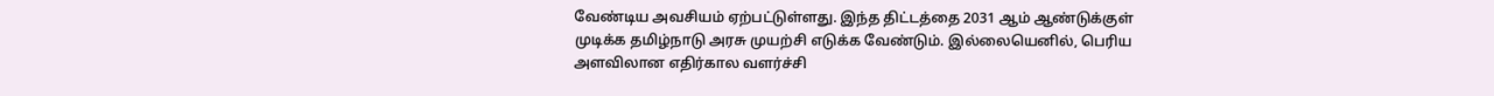வேண்டிய அவசியம் ஏற்பட்டுள்ளது. இந்த திட்டத்தை 2031 ஆம் ஆண்டுக்குள் முடிக்க தமிழ்நாடு அரசு முயற்சி எடுக்க வேண்டும். இல்லையெனில், பெரிய அளவிலான எதிர்கால வளர்ச்சி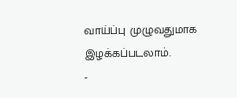வாய்ப்பு முழுவதுமாக இழக்கப்படலாம்.
-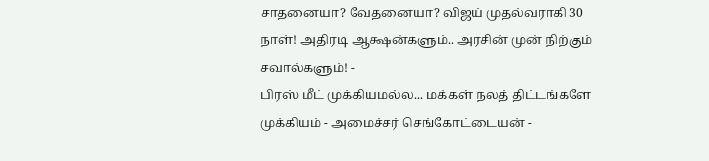சாதனையா? வேதனையா? விஜய் முதல்வராகி 30 நாள்! அதிரடி ஆக்ஷன்களும்.. அரசின் முன் நிற்கும் சவால்களும்! -
பிரஸ் மீட் முக்கியமல்ல... மக்கள் நலத் திட்டங்களே முக்கியம் - அமைச்சர் செங்கோட்டையன் -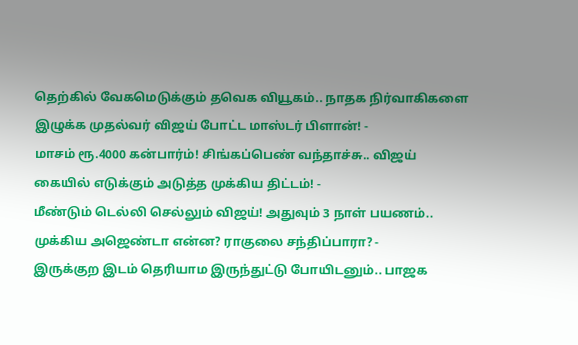தெற்கில் வேகமெடுக்கும் தவெக வியூகம்.. நாதக நிர்வாகிகளை இழுக்க முதல்வர் விஜய் போட்ட மாஸ்டர் பிளான்! -
மாசம் ரூ.4000 கன்பார்ம்! சிங்கப்பெண் வந்தாச்சு.. விஜய் கையில் எடுக்கும் அடுத்த முக்கிய திட்டம்! -
மீண்டும் டெல்லி செல்லும் விஜய்! அதுவும் 3 நாள் பயணம்.. முக்கிய அஜெண்டா என்ன? ராகுலை சந்திப்பாரா? -
இருக்குற இடம் தெரியாம இருந்துட்டு போயிடனும்.. பாஜக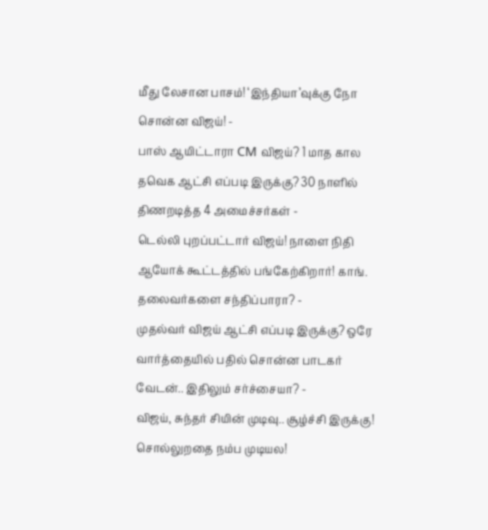மீது லேசான பாசம்! ‘இந்தியா’வுக்கு நோ சொன்ன விஜய்! -
பாஸ் ஆயிட்டாரா CM விஜய்? 1 மாத கால தவெக ஆட்சி எப்படி இருக்கு? 30 நாளில் திணறடித்த 4 அமைச்சர்கள் -
டெல்லி புறப்பட்டார் விஜய்! நாளை நிதி ஆயோக் கூட்டத்தில் பங்கேற்கிறார்! காங். தலைவர்களை சந்திப்பாரா? -
முதல்வர் விஜய் ஆட்சி எப்படி இருக்கு? ஒரே வார்த்தையில் பதில் சொன்ன பாடகர் வேடன்.. இதிலும் சர்ச்சையா? -
விஜய், சுந்தர் சியின் முடிவு.. சூழ்ச்சி இருக்கு! சொல்லுறதை நம்ப முடியல!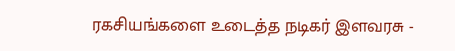ரகசியங்களை உடைத்த நடிகர் இளவரசு -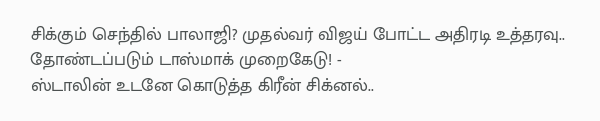சிக்கும் செந்தில் பாலாஜி? முதல்வர் விஜய் போட்ட அதிரடி உத்தரவு.. தோண்டப்படும் டாஸ்மாக் முறைகேடு! -
ஸ்டாலின் உடனே கொடுத்த கிரீன் சிக்னல்..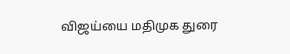விஜய்யை மதிமுக துரை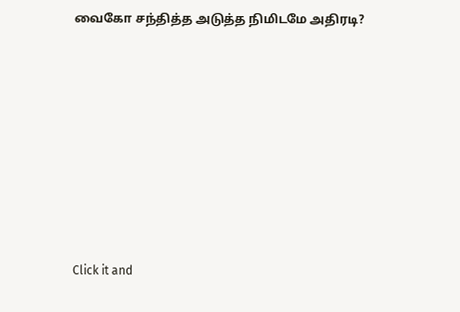வைகோ சந்தித்த அடுத்த நிமிடமே அதிரடி?












Click it and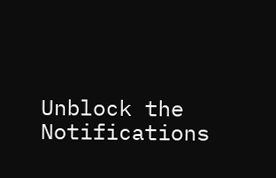Unblock the Notifications